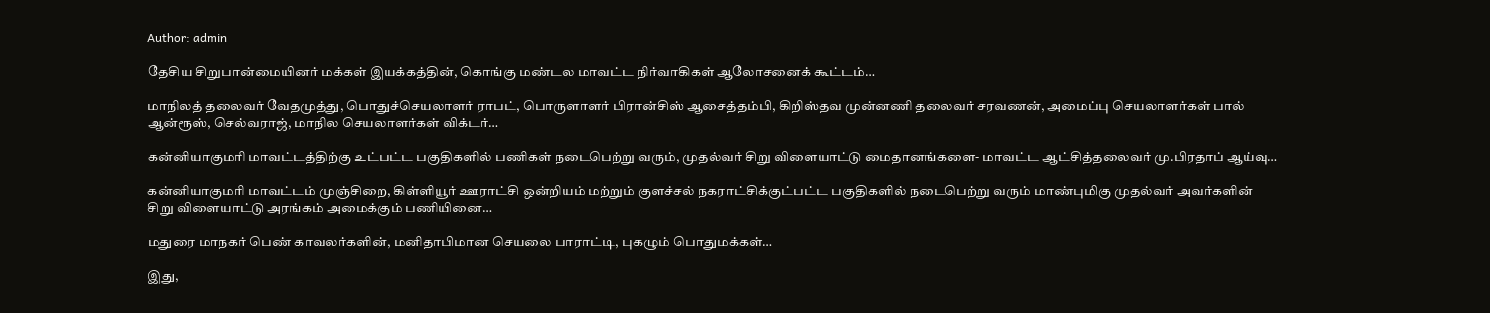Author: admin

தேசிய சிறுபான்மையினர் மக்கள் இயக்கத்தின், கொங்கு மண்டல மாவட்ட நிர்வாகிகள் ஆலோசனைக் கூட்டம்…

மாநிலத் தலைவர் வேதமுத்து, பொதுச்செயலாளர் ராபட், பொருளாளர் பிரான்சிஸ் ஆசைத்தம்பி, கிறிஸ்தவ முன்னணி தலைவர் சரவணன், அமைப்பு செயலாளர்கள் பால் ஆன்ரூஸ், செல்வராஜ், மாநில செயலாளர்கள் விக்டர்…

கன்னியாகுமரி மாவட்டத்திற்கு உட்பட்ட பகுதிகளில் பணிகள் நடைபெற்று வரும், முதல்வர் சிறு விளையாட்டு மைதானங்களை- மாவட்ட ஆட்சித்தலைவர் மு.பிரதாப் ஆய்வு…

கன்னியாகுமரி மாவட்டம் முஞ்சிறை, கிள்ளியூர் ஊராட்சி ஒன்றியம் மற்றும் குளச்சல் நகராட்சிக்குட்பட்ட பகுதிகளில் நடைபெற்று வரும் மாண்புமிகு முதல்வர் அவர்களின் சிறு விளையாட்டு அரங்கம் அமைக்கும் பணியினை…

மதுரை மாநகர் பெண் காவலர்களின், மனிதாபிமான செயலை பாராட்டி, புகழும் பொதுமக்கள்…

இது,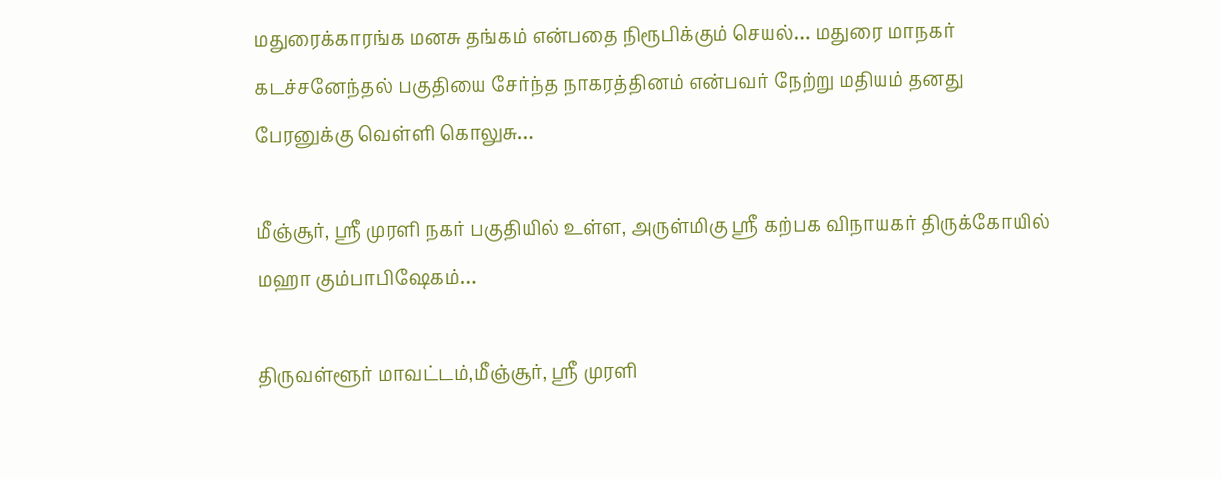மதுரைக்காரங்க மனசு தங்கம் என்பதை நிரூபிக்கும் செயல்… மதுரை மாநகர் கடச்சனேந்தல் பகுதியை சேர்ந்த நாகரத்தினம் என்பவர் நேற்று மதியம் தனது பேரனுக்கு வெள்ளி கொலுசு…

மீஞ்சூர், ஸ்ரீ முரளி நகர் பகுதியில் உள்ள, அருள்மிகு ஸ்ரீ கற்பக விநாயகர் திருக்கோயில் மஹா கும்பாபிஷேகம்…

திருவள்ளூர் மாவட்டம்,மீஞ்சூர், ஸ்ரீ முரளி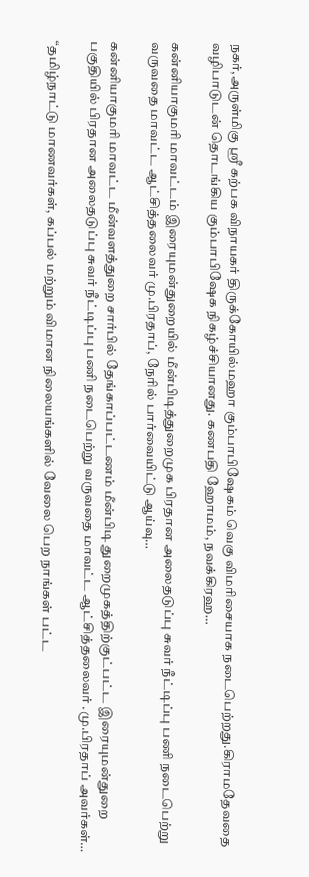நகர்,அருள்மிகு ஸ்ரீ கற்பக விநாயகர் திருக்கோயில்மஹா கும்பாபிஷேகம் வெகு விமரிசையாக நடைபெற்றது.கிராமதேவதை வழிபாடுடன் தொடங்கிய கும்பாபிஷேக நிகழ்ச்சியானது. கணபதி ஹோமம், நவக்கிரஹ…

கன்னியாகுமரி மாவட்டம் இரையுமன்துறையில் மீன்பிடித்துறைமுக பிரதான அலைதடுப்பு சுவர் நீட்டிப்பு பணி நடைபெற்று வருவதை மாவட்ட ஆட்சித்தலைவர் மு.பிரதாப், நேரில் பார்வையிட்டு ஆய்வு…

கன்னியாகுமரி மாவட்ட மீன்வளத்துறை சார்பில் தேங்காப்பட்டணம் மீன்பிடி துறைமுகத்திற்குட்பட்ட இரையுமன்துறை பகுதியில் பிரதான அலைதடுப்பு சுவர் நீட்டிப்பு பணி நடைபெற்று வருவதை மாவட்ட ஆட்சித்தலைவர் .மு.பிரதாப் அவர்கள்…

“தமிழ்நாட்டு மாணவர்கள், கப்பல் மற்றும் விமான நிலையங்களில் வேலை பெற நாங்கள் பட்ட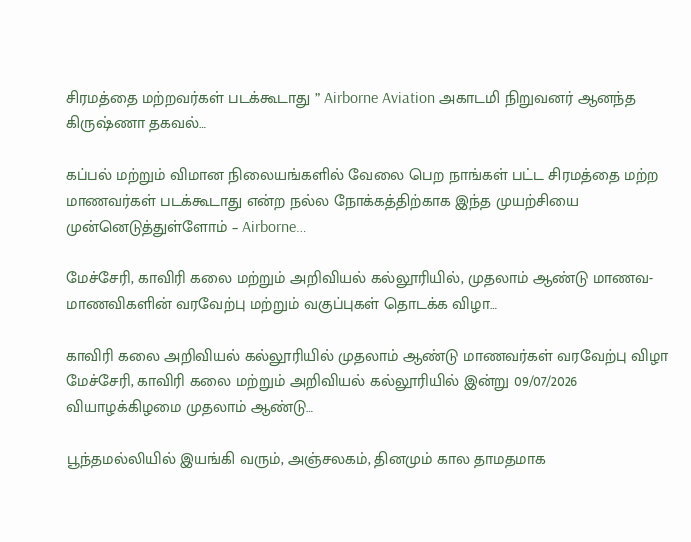சிரமத்தை மற்றவர்கள் படக்கூடாது ” Airborne Aviation அகாடமி நிறுவனர் ஆனந்த கிருஷ்ணா தகவல்…

கப்பல் மற்றும் விமான நிலையங்களில் வேலை பெற நாங்கள் பட்ட சிரமத்தை மற்ற மாணவர்கள் படக்கூடாது என்ற நல்ல நோக்கத்திற்காக இந்த முயற்சியை முன்னெடுத்துள்ளோம் – Airborne…

மேச்சேரி, காவிரி கலை மற்றும் அறிவியல் கல்லூரியில், முதலாம் ஆண்டு மாணவ-மாணவிகளின் வரவேற்பு மற்றும் வகுப்புகள் தொடக்க விழா…

காவிரி கலை அறிவியல் கல்லூரியில் முதலாம் ஆண்டு மாணவர்கள் வரவேற்பு விழா மேச்சேரி, காவிரி கலை மற்றும் அறிவியல் கல்லூரியில் இன்று 09/07/2026 வியாழக்கிழமை முதலாம் ஆண்டு…

பூந்தமல்லியில் இயங்கி வரும், அஞ்சலகம், தினமும் கால தாமதமாக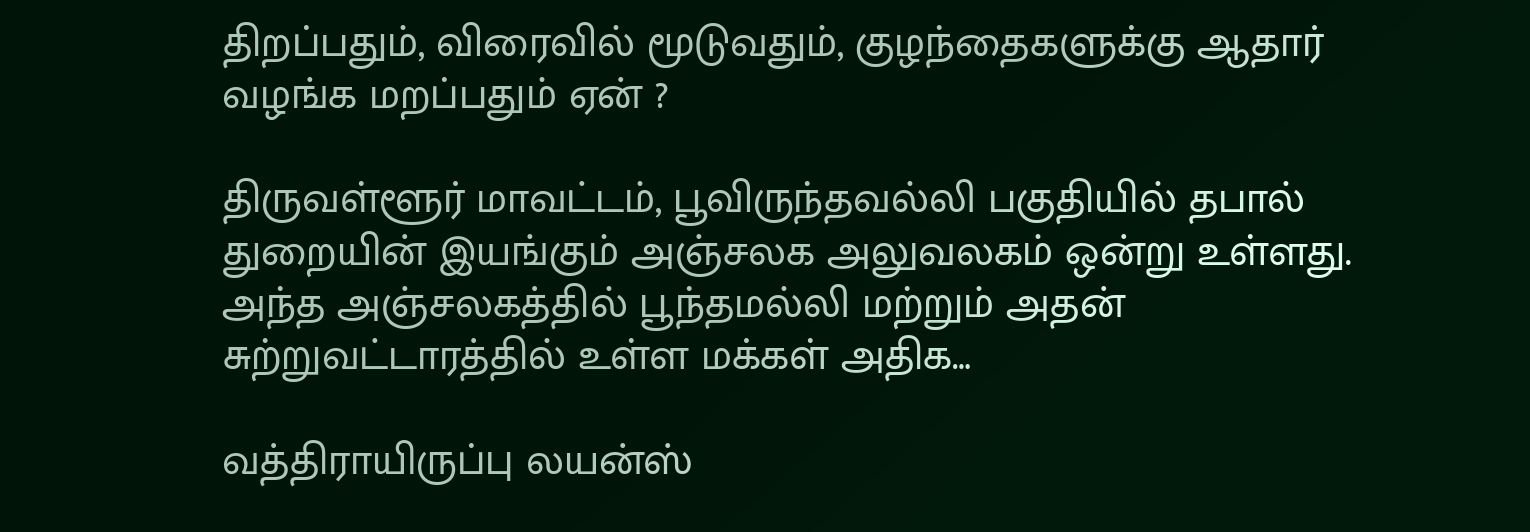திறப்பதும், விரைவில் மூடுவதும், குழந்தைகளுக்கு ஆதார் வழங்க மறப்பதும் ஏன் ?

திருவள்ளூர் மாவட்டம், பூவிருந்தவல்லி பகுதியில் தபால் துறையின் இயங்கும் அஞ்சலக அலுவலகம் ஒன்று உள்ளது. அந்த அஞ்சலகத்தில் பூந்தமல்லி மற்றும் அதன் சுற்றுவட்டாரத்தில் உள்ள மக்கள் அதிக…

வத்திராயிருப்பு லயன்ஸ்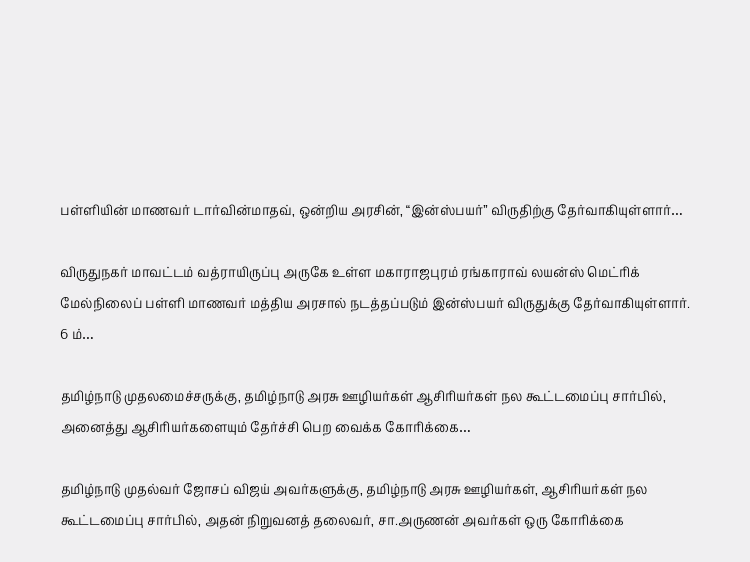பள்ளியின் மாணவர் டார்வின்மாதவ், ஒன்றிய அரசின், “இன்ஸ்பயர்” விருதிற்கு தேர்வாகியுள்ளார்…

விருதுநகர் மாவட்டம் வத்ராயிருப்பு அருகே உள்ள மகாராஜபுரம் ரங்காராவ் லயன்ஸ் மெட்ரிக் மேல்நிலைப் பள்ளி மாணவர் மத்திய அரசால் நடத்தப்படும் இன்ஸ்பயர் விருதுக்கு தேர்வாகியுள்ளார். 6 ம்…

தமிழ்நாடு முதலமைச்சருக்கு, தமிழ்நாடு அரசு ஊழியர்கள் ஆசிரியர்கள் நல கூட்டமைப்பு சார்பில், அனைத்து ஆசிரியர்களையும் தேர்ச்சி பெற வைக்க கோரிக்கை…

தமிழ்நாடு முதல்வர் ஜோசப் விஜய் அவர்களுக்கு, தமிழ்நாடு அரசு ஊழியர்கள், ஆசிரியர்கள் நல கூட்டமைப்பு சார்பில், அதன் நிறுவனத் தலைவர், சா.அருணன் அவர்கள் ஒரு கோரிக்கை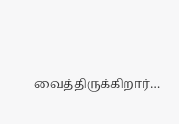வைத்திருக்கிறார்…